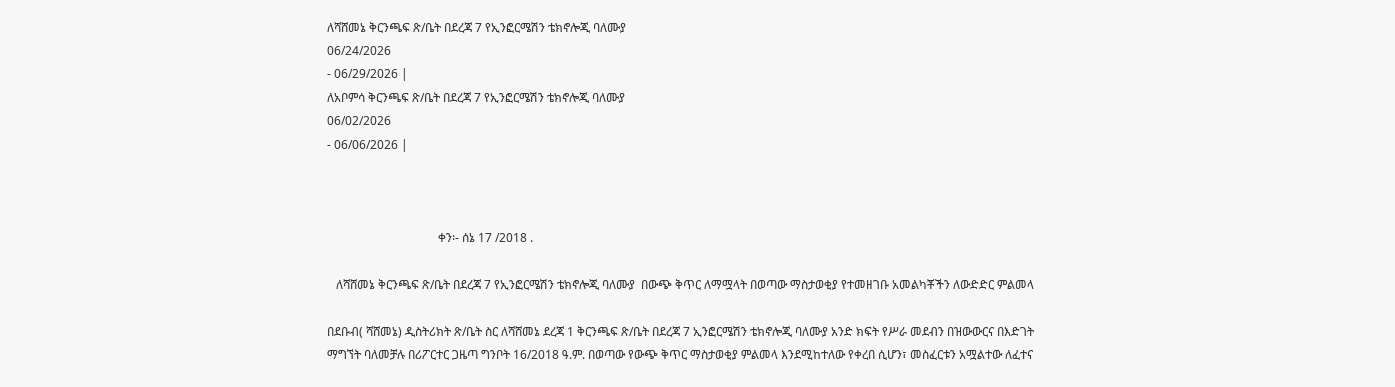ለሻሸመኔ ቅርንጫፍ ጽ/ቤት በደረጃ 7 የኢንፎርሜሽን ቴክኖሎጂ ባለሙያ
06/24/2026
- 06/29/2026 |
ለአቦምሳ ቅርንጫፍ ጽ/ቤት በደረጃ 7 የኢንፎርሜሽን ቴክኖሎጂ ባለሙያ
06/02/2026
- 06/06/2026 |



                                     ቀን፡- ሰኔ 17 /2018 .

   ለሻሸመኔ ቅርንጫፍ ጽ/ቤት በደረጃ 7 የኢንፎርሜሽን ቴክኖሎጂ ባለሙያ  በውጭ ቅጥር ለማሟላት በወጣው ማስታወቂያ የተመዘገቡ አመልካቾችን ለውድድር ምልመላ

በደቡብ( ሻሸመኔ) ዲስትሪክት ጽ/ቤት ስር ለሻሸመኔ ደረጃ 1 ቅርንጫፍ ጽ/ቤት በደረጃ 7 ኢንፎርሜሽን ቴክኖሎጂ ባለሙያ አንድ ክፍት የሥራ መደብን በዝውውርና በእድገት ማግኘት ባለመቻሉ በሪፖርተር ጋዜጣ ግንቦት 16/2018 ዓ.ም. በወጣው የውጭ ቅጥር ማስታወቂያ ምልመላ እንደሚከተለው የቀረበ ሲሆን፣ መስፈርቱን አሟልተው ለፈተና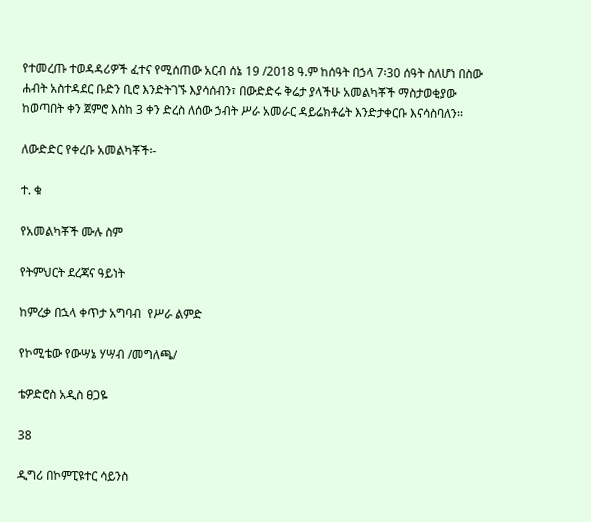የተመረጡ ተወዳዳሪዎች ፈተና የሚሰጠው አርብ ሰኔ 19 /2018 ዓ.ም ከሰዓት በኃላ 7፡30 ሰዓት ስለሆነ በስው ሐብት አስተዳደር ቡድን ቢሮ እንድትገኙ እያሳሰብን፣ በውድድሩ ቅሬታ ያላችሁ አመልካቾች ማስታወቂያው ከወጣበት ቀን ጀምሮ እስከ 3 ቀን ድረስ ለሰው ኃብት ሥራ አመራር ዳይሬክቶሬት እንድታቀርቡ እናሳስባለን፡፡

ለውድድር የቀረቡ አመልካቾች፡-

ተ. ቁ

የአመልካቾች ሙሉ ስም

የትምህርት ደረጃና ዓይነት

ከምረቃ በኋላ ቀጥታ አግባብ  የሥራ ልምድ

የኮሚቴው የውሣኔ ሃሣብ /መግለጫ/

ቴዎድሮስ አዲስ ፀጋዬ

38

ዲግሪ በኮምፒዩተር ሳይንስ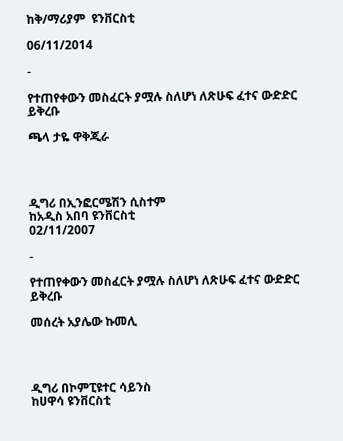ከቅ/ማሪያም  ዩንቨርስቲ

06/11/2014

-

የተጠየቀውን መስፈርት ያሟሉ ስለሆነ ለጽሁፍ ፈተና ውድድር ይቅረቡ

ጫላ ታዬ ዋቅጂራ




ዲግሪ በኢንፎርሜሽን ሲስተም
ከአዲስ አበባ ዩንቨርስቲ
02/11/2007

-

የተጠየቀውን መስፈርት ያሟሉ ስለሆነ ለጽሁፍ ፈተና ውድድር ይቅረቡ

መሰረት አያሌው ኩመሊ




ዲግሪ በኮምፒዩተር ሳይንስ
ከሀዋሳ ዩንቨርስቲ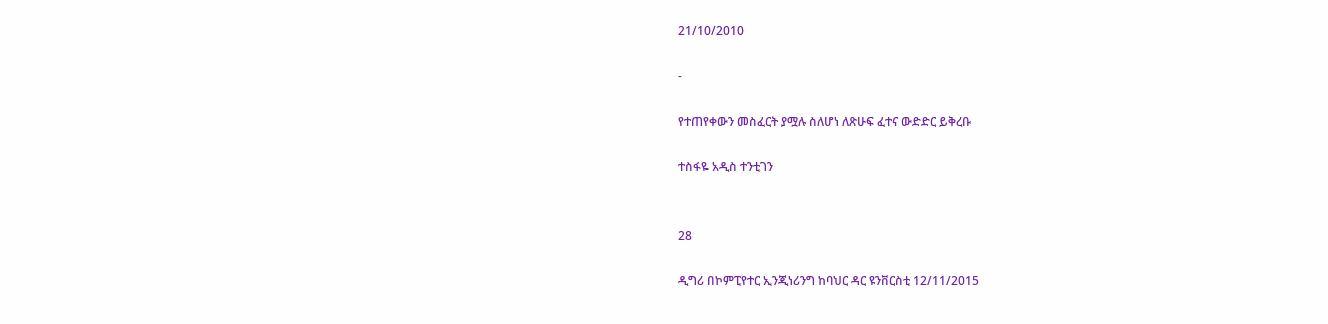21/10/2010

-

የተጠየቀውን መስፈርት ያሟሉ ስለሆነ ለጽሁፍ ፈተና ውድድር ይቅረቡ

ተስፋዬ አዲስ ተንቲገን


28

ዲግሪ በኮምፒየተር ኢንጂነሪንግ ከባህር ዳር ዩንቨርስቲ 12/11/2015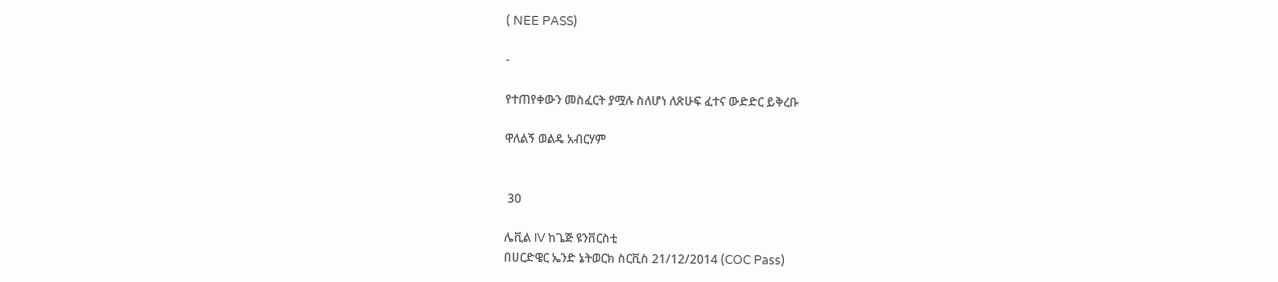( NEE PASS)

-

የተጠየቀውን መስፈርት ያሟሉ ስለሆነ ለጽሁፍ ፈተና ውድድር ይቅረቡ

ዋለልኝ ወልዴ አብርሃም


 30

ሌቪል IV ከጌጅ ዩንቨርስቲ
በሀርድዌር ኤንድ ኔትወርክ ስርቪስ 21/12/2014 (COC Pass)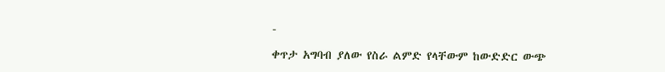-

ቀጥታ አግባብ ያለው የስራ ልምድ የላቸውም ከውድድር ውጭ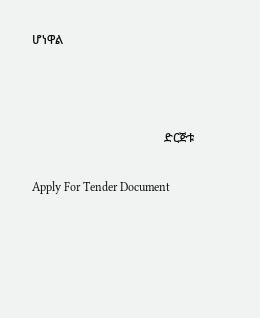ሆነዋል



                                            ድርጅቱ

Apply For Tender Document